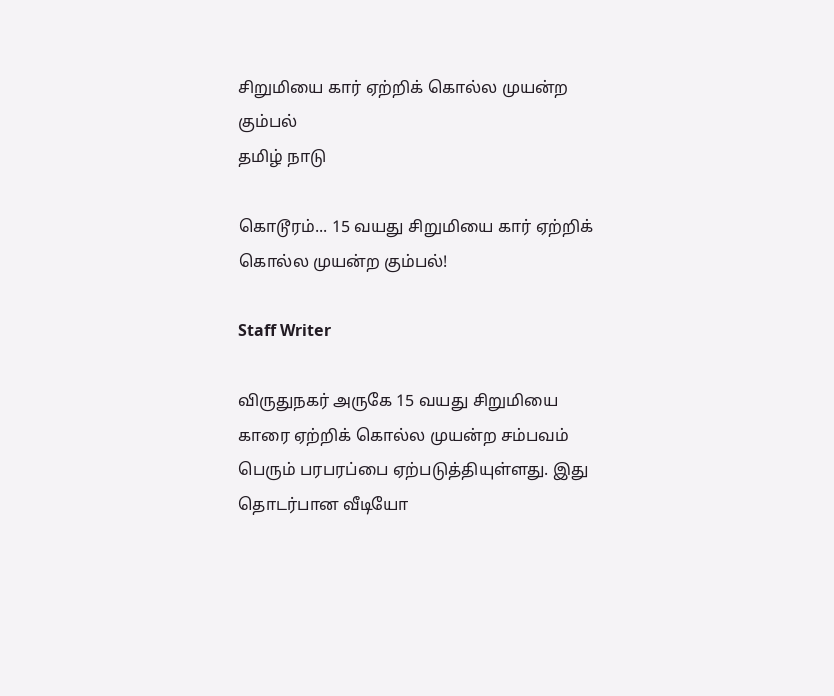சிறுமியை கார் ஏற்றிக் கொல்ல முயன்ற கும்பல்
தமிழ் நாடு

கொடூரம்... 15 வயது சிறுமியை கார் ஏற்றிக் கொல்ல முயன்ற கும்பல்!

Staff Writer

விருதுநகர் அருகே 15 வயது சிறுமியை காரை ஏற்றிக் கொல்ல முயன்ற சம்பவம் பெரும் பரபரப்பை ஏற்படுத்தியுள்ளது. இது தொடர்பான வீடியோ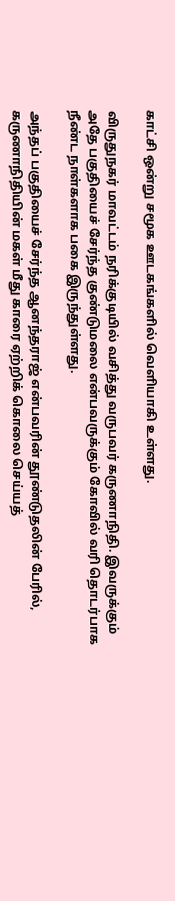காட்சி ஒன்று சமூக ஊடகங்களில் வெளியாகி உள்ளது.

விருதுநகர் மாவட்டம் நரிக்குடியில் வசித்து வருபவர் கருணாநிதி. இவருக்கும் அதே பகுதியைச் சேர்ந்த குண்டுமலை என்பவருக்கும் கோவில் வரி தொடர்பாக நீண்ட நாள்களாக பகை இருந்துள்ளது.

அந்தப் பகுதியைச் சேர்ந்த ஆனந்தராஜ் என்பவரின் தூண்டுதலின் பேரில், கருணாநிதியின் மகள் மீது காரை ஏற்றிக் கொலை செய்யத்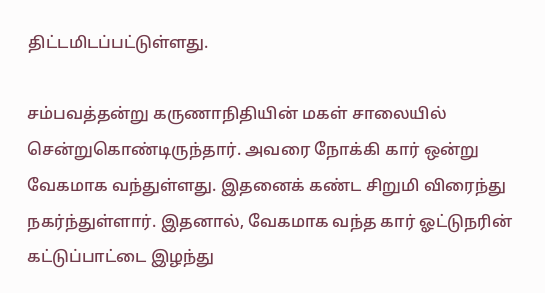திட்டமிடப்பட்டுள்ளது.

சம்பவத்தன்று கருணாநிதியின் மகள் சாலையில் சென்றுகொண்டிருந்தார். அவரை நோக்கி கார் ஒன்று வேகமாக வந்துள்ளது. இதனைக் கண்ட சிறுமி விரைந்து நகர்ந்துள்ளார். இதனால், வேகமாக வந்த கார் ஓட்டுநரின் கட்டுப்பாட்டை இழந்து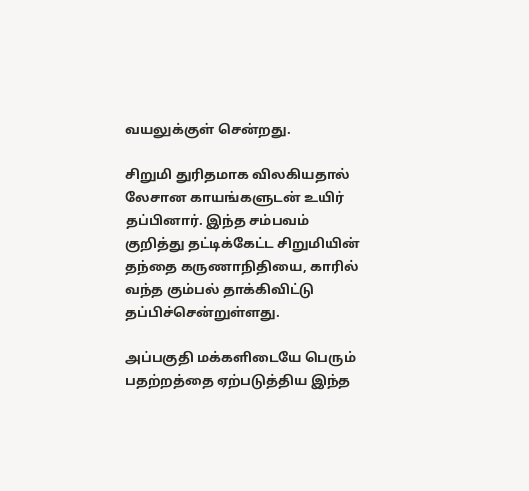வயலுக்குள் சென்றது.

சிறுமி துரிதமாக விலகியதால் லேசான காயங்களுடன் உயிர் தப்பினார். இந்த சம்பவம் குறித்து தட்டிக்கேட்ட சிறுமியின் தந்தை கருணாநிதியை, காரில் வந்த கும்பல் தாக்கிவிட்டு தப்பிச்சென்றுள்ளது.

அப்பகுதி மக்களிடையே பெரும் பதற்றத்தை ஏற்படுத்திய இந்த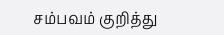சம்பவம் குறித்து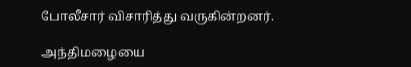போலீசார் விசாரித்து வருகின்றனர்.

அந்திமழையை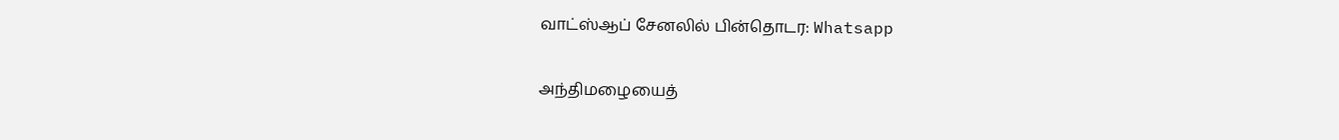வாட்ஸ்ஆப் சேனலில் பின்தொடர: Whatsapp

அந்திமழையைத்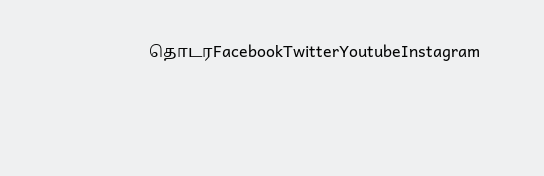தொடரFacebookTwitterYoutubeInstagram